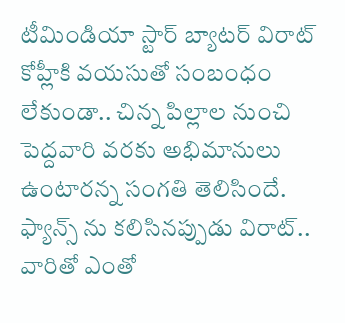టీమిండియా స్టార్ బ్యాటర్ విరాట్ కోహ్లీకి వయసుతో సంబంధం లేకుండా.. చిన్న పిల్లాల నుంచి పెద్దవారి వరకు అభిమానులు ఉంటారన్న సంగతి తెలిసిందే. ఫ్యాన్స్ ను కలిసినప్పుడు విరాట్.. వారితో ఎంతో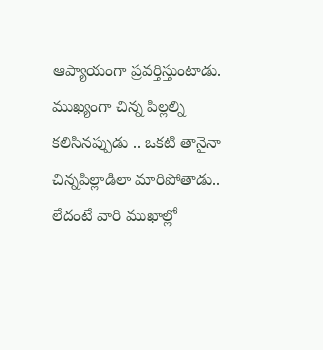ఆప్యాయంగా ప్రవర్తిస్తుంటాడు. ముఖ్యంగా చిన్న పిల్లల్ని కలిసినప్పుడు .. ఒకటి తానైనా చిన్నపిల్లాడిలా మారిపోతాడు.. లేదంటే వారి ముఖాల్లో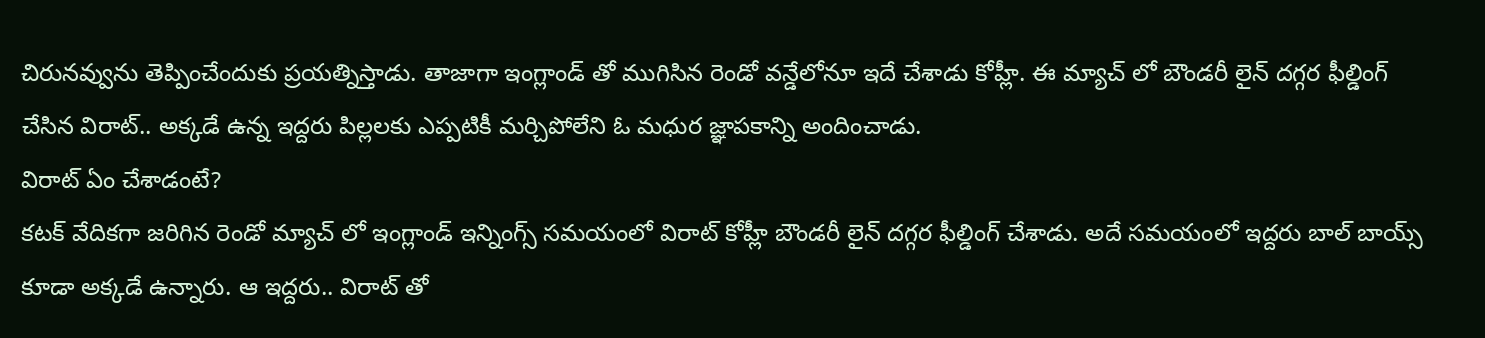చిరునవ్వును తెప్పించేందుకు ప్రయత్నిస్తాడు. తాజాగా ఇంగ్లాండ్ తో ముగిసిన రెండో వన్డేలోనూ ఇదే చేశాడు కోహ్లీ. ఈ మ్యాచ్ లో బౌండరీ లైన్ దగ్గర ఫీల్డింగ్ చేసిన విరాట్.. అక్కడే ఉన్న ఇద్దరు పిల్లలకు ఎప్పటికీ మర్చిపోలేని ఓ మధుర జ్ఞాపకాన్ని అందించాడు.
విరాట్ ఏం చేశాడంటే?
కటక్ వేదికగా జరిగిన రెండో మ్యాచ్ లో ఇంగ్లాండ్ ఇన్నింగ్స్ సమయంలో విరాట్ కోహ్లీ బౌండరీ లైన్ దగ్గర ఫీల్డింగ్ చేశాడు. అదే సమయంలో ఇద్దరు బాల్ బాయ్స్ కూడా అక్కడే ఉన్నారు. ఆ ఇద్దరు.. విరాట్ తో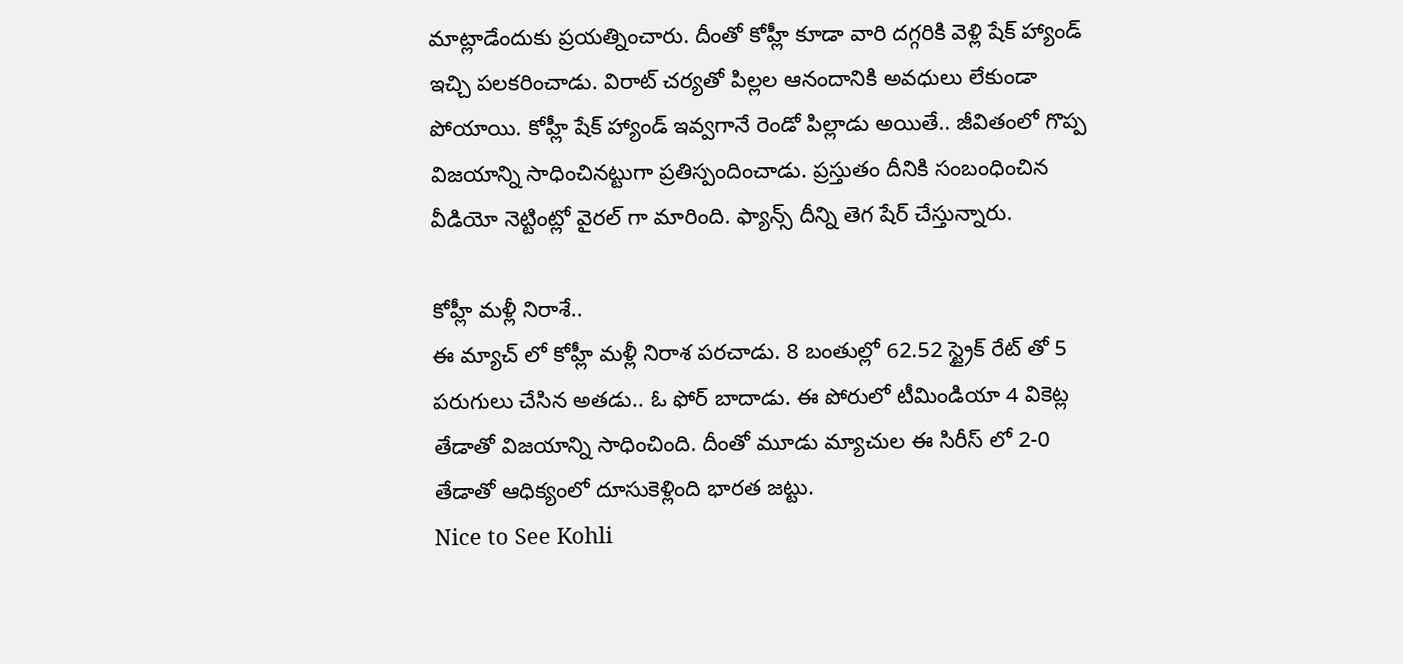మాట్లాడేందుకు ప్రయత్నించారు. దీంతో కోహ్లీ కూడా వారి దగ్గరికి వెళ్లి షేక్ హ్యాండ్ ఇచ్చి పలకరించాడు. విరాట్ చర్యతో పిల్లల ఆనందానికి అవధులు లేకుండా పోయాయి. కోహ్లీ షేక్ హ్యాండ్ ఇవ్వగానే రెండో పిల్లాడు అయితే.. జీవితంలో గొప్ప విజయాన్ని సాధించినట్టుగా ప్రతిస్పందించాడు. ప్రస్తుతం దీనికి సంబంధించిన వీడియో నెట్టింట్లో వైరల్ గా మారింది. ఫ్యాన్స్ దీన్ని తెగ షేర్ చేస్తున్నారు.

కోహ్లీ మళ్లీ నిరాశే..
ఈ మ్యాచ్ లో కోహ్లీ మళ్లీ నిరాశ పరచాడు. 8 బంతుల్లో 62.52 స్ట్రైక్ రేట్ తో 5 పరుగులు చేసిన అతడు.. ఓ ఫోర్ బాదాడు. ఈ పోరులో టీమిండియా 4 వికెట్ల తేడాతో విజయాన్ని సాధించింది. దీంతో మూడు మ్యాచుల ఈ సిరీస్ లో 2-0 తేడాతో ఆధిక్యంలో దూసుకెళ్లింది భారత జట్టు.
Nice to See Kohli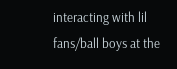interacting with lil fans/ball boys at the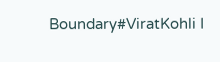Boundary#ViratKohli I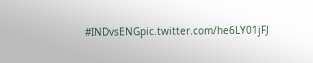#INDvsENGpic.twitter.com/he6LY01jFJ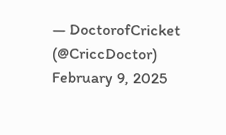— DoctorofCricket (@CriccDoctor) February 9, 2025